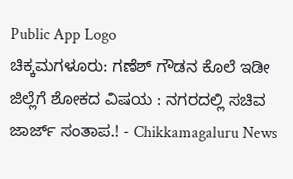Public App Logo
ಚಿಕ್ಕಮಗಳೂರು: ಗಣೆಶ್ ಗೌ‌ಡನ‌ ಕೊಲೆ ಇಡೀ ಜಿಲ್ಲೆಗೆ ಶೋಕದ ವಿಷಯ : ನಗರದಲ್ಲಿ ಸಚಿವ ಜಾರ್ಜ್ ಸಂತಾಪ.! - Chikkamagaluru News